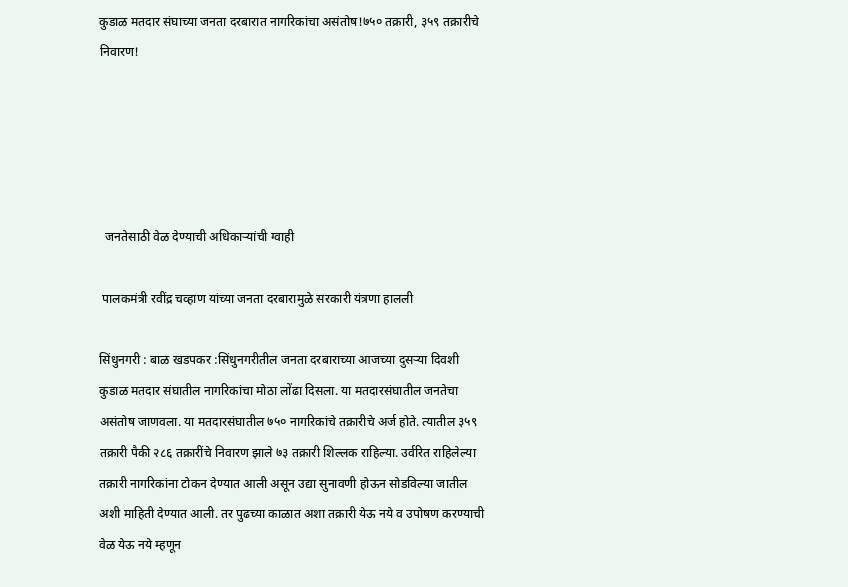कुडाळ मतदार संघाच्या जनता दरबारात नागरिकांचा असंतोष!७५० तक्रारी, ३५९ तक्रारीचे निवारण!





  जनतेसाठी वेळ देण्याची अधिकाऱ्यांची ग्वाही

 पालकमंत्री रवींद्र चव्हाण यांच्या जनता दरबारामुळे सरकारी यंत्रणा हालली

सिंधुनगरी : बाळ खडपकर :सिंधुनगरीतील जनता दरबाराच्या आजच्या दुसऱ्या दिवशी कुडाळ मतदार संघातील नागरिकांचा मोठा लोंढा दिसला. या मतदारसंघातील जनतेचा असंतोष जाणवला. या मतदारसंघातील ७५० नागरिकांचे तक्रारीचे अर्ज होते. त्यातील ३५९ तक्रारी पैकी २८६ तक्रारींचे निवारण झाले ७३ तक्रारी शिल्लक राहिल्या. उर्वरित राहिलेल्या तक्रारी नागरिकांना टोकन देण्यात आली असून उद्या सुनावणी होऊन सोडविल्या जातील अशी माहिती देण्यात आली. तर पुढच्या काळात अशा तक्रारी येऊ नये व उपोषण करण्याची वेळ येऊ नये म्हणून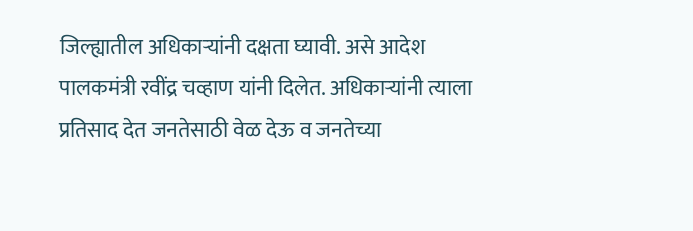जिल्ह्यातील अधिकाऱ्यांनी दक्षता घ्यावी. असे आदेश पालकमंत्री रवींद्र चव्हाण यांनी दिलेत. अधिकाऱ्यांनी त्याला प्रतिसाद देत जनतेसाठी वेळ देऊ व जनतेच्या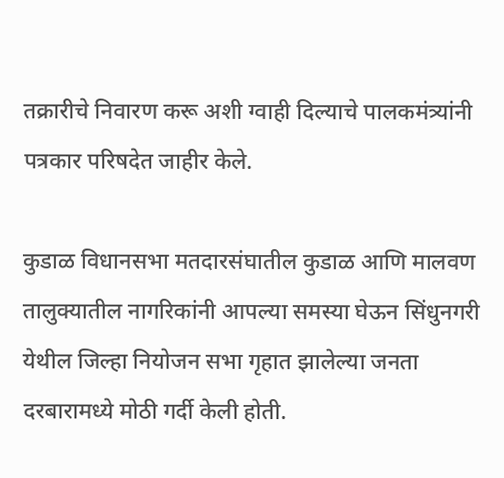तक्रारीचे निवारण करू अशी ग्वाही दिल्याचे पालकमंत्र्यांनी पत्रकार परिषदेत जाहीर केले.

कुडाळ विधानसभा मतदारसंघातील कुडाळ आणि मालवण तालुक्यातील नागरिकांनी आपल्या समस्या घेऊन सिंधुनगरी येथील जिल्हा नियोजन सभा गृहात झालेल्या जनता दरबारामध्ये मोठी गर्दी केली होती.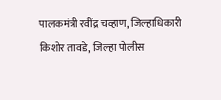पालकमंत्री रवींद्र चव्हाण, जिल्हाधिकारी किशोर तावडे, जिल्हा पोलीस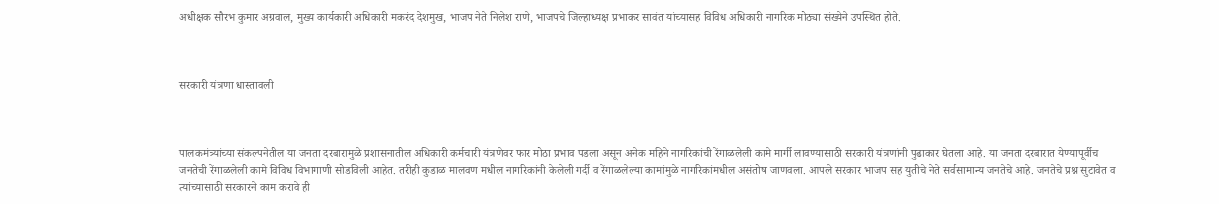अधीक्षक सौरभ कुमार अग्रवाल, मुख्य कार्यकारी अधिकारी मकरंद देशमुख, भाजप नेते निलेश राणे, भाजपचे जिल्हाध्यक्ष प्रभाकर सावंत यांच्यासह विविध अधिकारी नागरिक मोठ्या संख्येने उपस्थित होते.



सरकारी यंत्रणा धास्तावली



पालकमंत्र्यांच्या संकल्पनेतील या जनता दरबारामुळे प्रशासनातील अधिकारी कर्मचारी यंत्रणेवर फार मोठा प्रभाव पडला असून अनेक महिने नागरिकांची रेंगाळलेली कामे मार्गी लावण्यासाठी सरकारी यंत्रणांनी पुढाकार घेतला आहे. या जनता दरबारात येण्यापूर्वीच जनतेची रेंगाळलेली कामे विविध विभागाणी सोडविली आहेत. तरीही कुडाळ मालवण मधील नागरिकांनी केलेली गर्दी व रेंगाळलेल्या कामांमुळे नागरिकांमधील असंतोष जाणवला. आपले सरकार भाजप सह युतीचे नेते सर्वसामान्य जनतेचे आहे. जनतेचे प्रश्न सुटावेत व त्यांच्यासाठी सरकारने काम करावे ही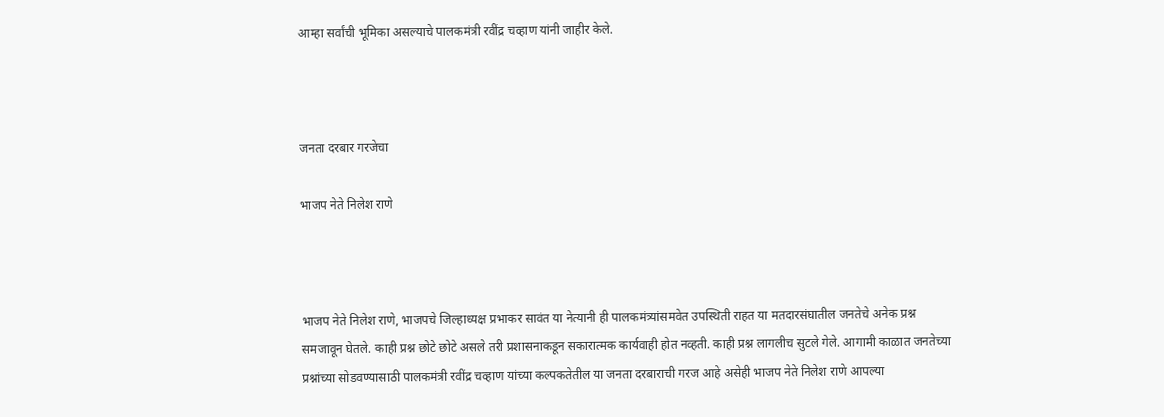आम्हा सर्वांची भूमिका असल्याचे पालकमंत्री रवींद्र चव्हाण यांनी जाहीर केले.



जनता दरबार गरजेचा

भाजप नेते निलेश राणे



भाजप नेते निलेश राणे, भाजपचे जिल्हाध्यक्ष प्रभाकर सावंत या नेत्यानी ही पालकमंत्र्यांसमवेत उपस्थिती राहत या मतदारसंघातील जनतेचे अनेक प्रश्न समजावून घेतले. काही प्रश्न छोटे छोटे असले तरी प्रशासनाकडून सकारात्मक कार्यवाही होत नव्हती. काही प्रश्न लागलीच सुटले गेले. आगामी काळात जनतेच्या प्रश्नांच्या सोडवण्यासाठी पालकमंत्री रवींद्र चव्हाण यांच्या कल्पकतेतील या जनता दरबाराची गरज आहे असेही भाजप नेते निलेश राणे आपल्या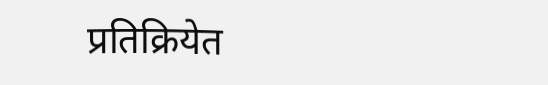प्रतिक्रियेत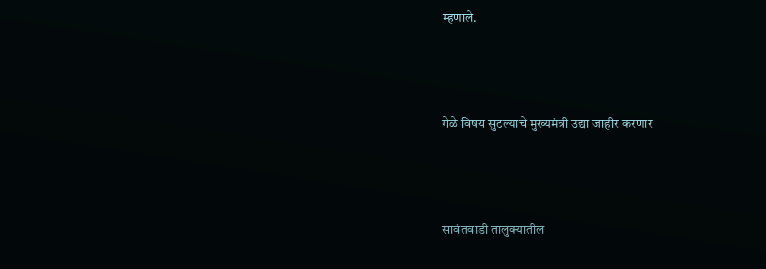म्हणाले.



गेळे विषय सुटल्याचे मुख्यमंत्री उद्या जाहीर करणार



सावंतवाडी तालुक्यातील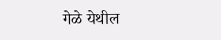गेळे येथील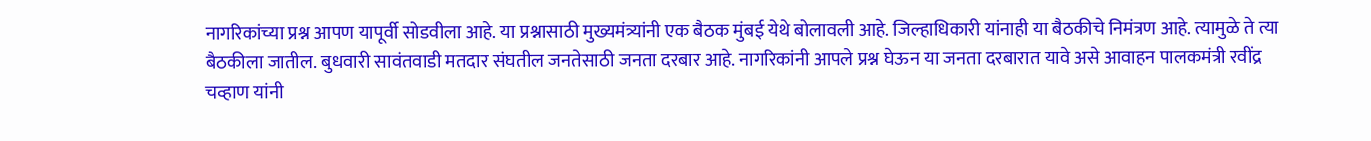नागरिकांच्या प्रश्न आपण यापूर्वी सोडवीला आहे. या प्रश्नासाठी मुख्यमंत्र्यांनी एक बैठक मुंबई येथे बोलावली आहे. जिल्हाधिकारी यांनाही या बैठकीचे निमंत्रण आहे. त्यामुळे ते त्या बैठकीला जातील. बुधवारी सावंतवाडी मतदार संघतील जनतेसाठी जनता दरबार आहे. नागरिकांनी आपले प्रश्न घेऊन या जनता दरबारात यावे असे आवाहन पालकमंत्री रवींद्र चव्हाण यांनी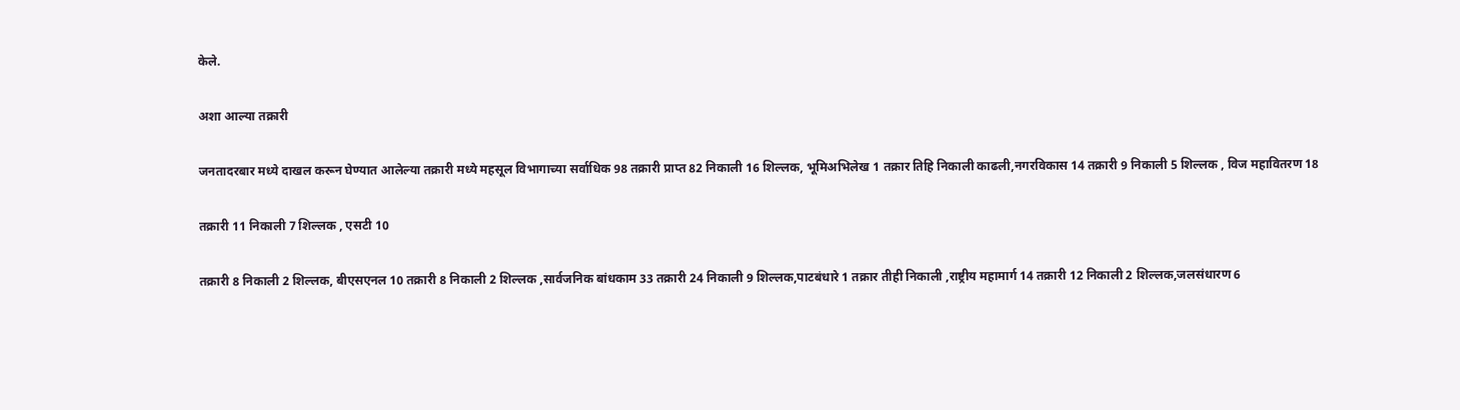केले.

अशा आल्या तक्रारी

जनतादरबार मध्ये दाखल करून घेण्यात आलेल्या तक्रारी मध्ये महसूल विभागाच्या सर्वाधिक 98 तक्रारी प्राप्त 82 निकाली 16 शिल्लक, भूमिअभिलेख 1 तक्रार तिहि निकाली काढली,नगरविकास 14 तक्रारी 9 निकाली 5 शिल्लक , विज महावितरण 18

तक्रारी 11 निकाली 7 शिल्लक , एसटी 10

तक्रारी 8 निकाली 2 शिल्लक, बीएसएनल 10 तक्रारी 8 निकाली 2 शिल्लक ,सार्वजनिक बांधकाम 33 तक्रारी 24 निकाली 9 शिल्लक,पाटबंधारे 1 तक्रार तीही निकाली ,राष्ट्रीय महामार्ग 14 तक्रारी 12 निकाली 2 शिल्लक,जलसंधारण 6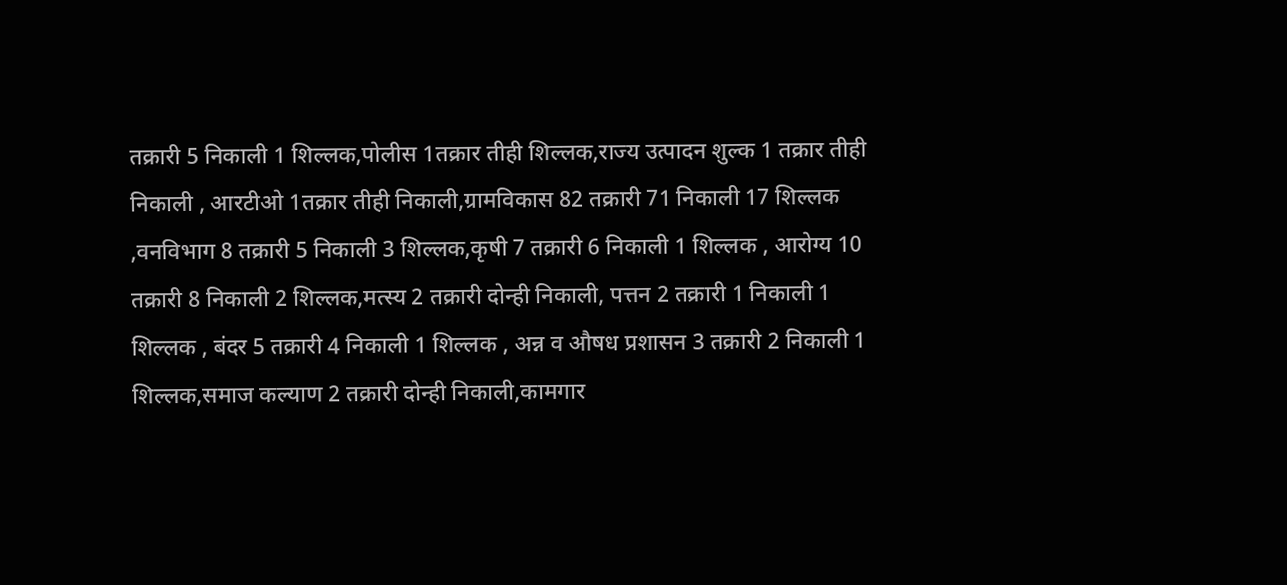तक्रारी 5 निकाली 1 शिल्लक,पोलीस 1तक्रार तीही शिल्लक,राज्य उत्पादन शुल्क 1 तक्रार तीही निकाली , आरटीओ 1तक्रार तीही निकाली,ग्रामविकास 82 तक्रारी 71 निकाली 17 शिल्लक ,वनविभाग 8 तक्रारी 5 निकाली 3 शिल्लक,कृषी 7 तक्रारी 6 निकाली 1 शिल्लक , आरोग्य 10 तक्रारी 8 निकाली 2 शिल्लक,मत्स्य 2 तक्रारी दोन्ही निकाली, पत्तन 2 तक्रारी 1 निकाली 1 शिल्लक , बंदर 5 तक्रारी 4 निकाली 1 शिल्लक , अन्न व औषध प्रशासन 3 तक्रारी 2 निकाली 1 शिल्लक,समाज कल्याण 2 तक्रारी दोन्ही निकाली,कामगार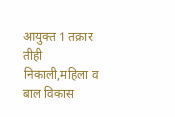आयुक्त 1 तक्रार तीही निकाली,महिला व बाल विकास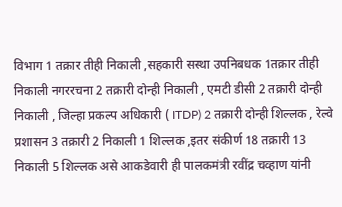विभाग 1 तक्रार तीही निकाली ,सहकारी सस्था उपनिबधक 1तक्रार तीही निकाली नगररचना 2 तक्रारी दोन्ही निकाली , एमटी डीसी 2 तक्रारी दोन्ही निकाली , जिल्हा प्रकल्प अधिकारी ( ITDP) 2 तक्रारी दोन्ही शिल्लक , रेल्वे प्रशासन 3 तक्रारी 2 निकाली 1 शिल्लक ,इतर संकीर्ण 18 तक्रारी 13 निकाली 5 शिल्लक असे आकडेवारी ही पालकमंत्री रवींद्र चव्हाण यांनी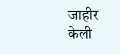जाहीर केली